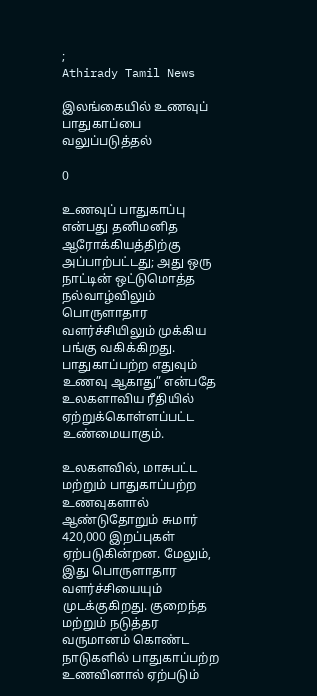;
Athirady Tamil News

இலங்கையில் உணவுப் பாதுகாப்பை வலுப்படுத்தல்

0

உணவுப் பாதுகாப்பு என்பது தனிமனித ஆரோக்கியத்திற்கு அப்பாற்பட்டது; அது ஒரு நாட்டின் ஒட்டுமொத்த நல்வாழ்விலும் பொருளாதார வளர்ச்சியிலும் முக்கிய பங்கு வகிக்கிறது. பாதுகாப்பற்ற எதுவும் உணவு ஆகாது” என்பதே உலகளாவிய ரீதியில் ஏற்றுக்கொள்ளப்பட்ட உண்மையாகும்.

உலகளவில், மாசுபட்ட மற்றும் பாதுகாப்பற்ற உணவுகளால் ஆண்டுதோறும் சுமார் 420,000 இறப்புகள் ஏற்படுகின்றன. மேலும், இது பொருளாதார வளர்ச்சியையும் முடக்குகிறது. குறைந்த மற்றும் நடுத்தர வருமானம் கொண்ட நாடுகளில் பாதுகாப்பற்ற உணவினால் ஏற்படும்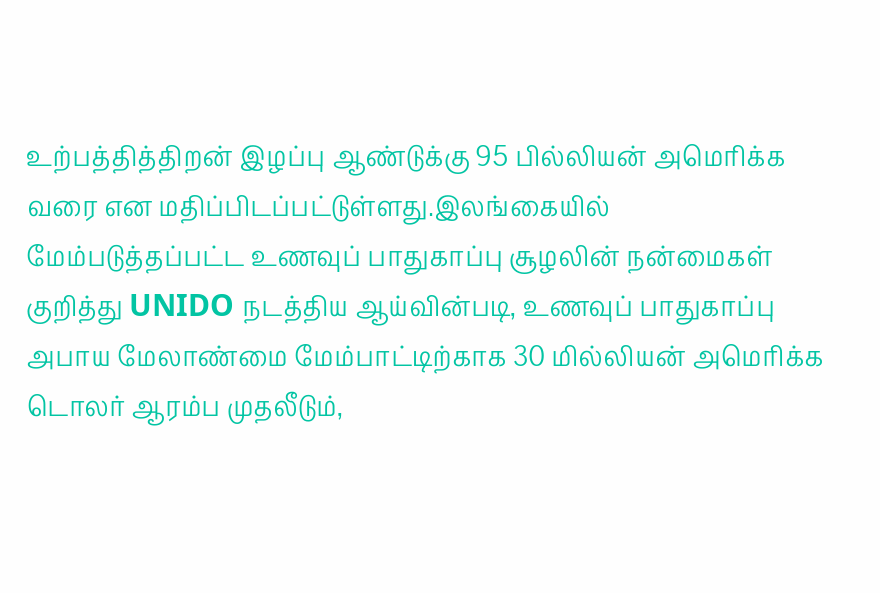உற்பத்தித்திறன் இழப்பு ஆண்டுக்கு 95 பில்லியன் அமெரிக்க வரை என மதிப்பிடப்பட்டுள்ளது.இலங்கையில் மேம்படுத்தப்பட்ட உணவுப் பாதுகாப்பு சூழலின் நன்மைகள் குறித்து UNIDO நடத்திய ஆய்வின்படி, உணவுப் பாதுகாப்பு அபாய மேலாண்மை மேம்பாட்டிற்காக 30 மில்லியன் அமெரிக்க டொலர் ஆரம்ப முதலீடும்,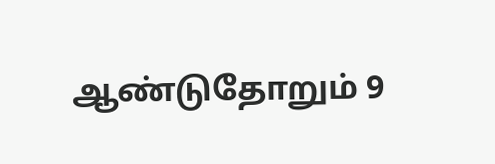ஆண்டுதோறும் 9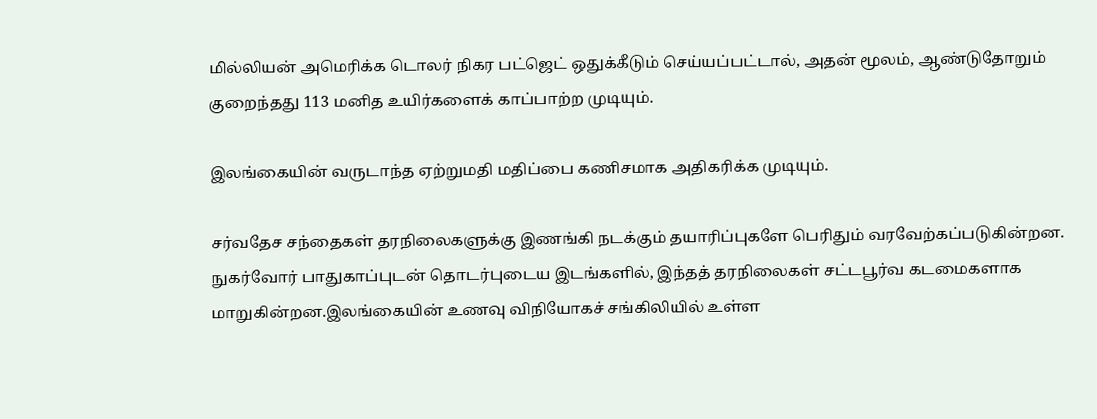மில்லியன் அமெரிக்க டொலர் நிகர பட்ஜெட் ஒதுக்கீடும் செய்யப்பட்டால், அதன் மூலம், ஆண்டுதோறும் குறைந்தது 113 மனித உயிர்களைக் காப்பாற்ற முடியும்.

இலங்கையின் வருடாந்த ஏற்றுமதி மதிப்பை கணிசமாக அதிகரிக்க முடியும்.

சர்வதேச சந்தைகள் தரநிலைகளுக்கு இணங்கி நடக்கும் தயாரிப்புகளே பெரிதும் வரவேற்கப்படுகின்றன. நுகர்வோர் பாதுகாப்புடன் தொடர்புடைய இடங்களில், இந்தத் தரநிலைகள் சட்டபூர்வ கடமைகளாக மாறுகின்றன.இலங்கையின் உணவு விநியோகச் சங்கிலியில் உள்ள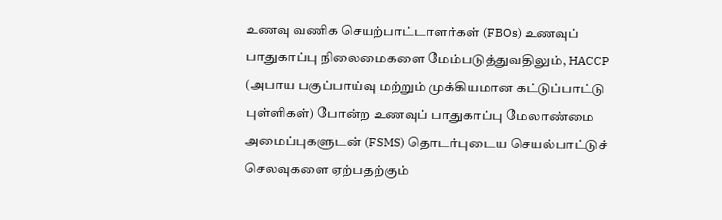உணவு வணிக செயற்பாட்டாளர்கள் (FBOs) உணவுப் பாதுகாப்பு நிலைமைகளை மேம்படுத்துவதிலும், HACCP (அபாய பகுப்பாய்வு மற்றும் முக்கியமான கட்டுப்பாட்டு புள்ளிகள்) போன்ற உணவுப் பாதுகாப்பு மேலாண்மை அமைப்புகளுடன் (FSMS) தொடர்புடைய செயல்பாட்டுச் செலவுகளை ஏற்பதற்கும்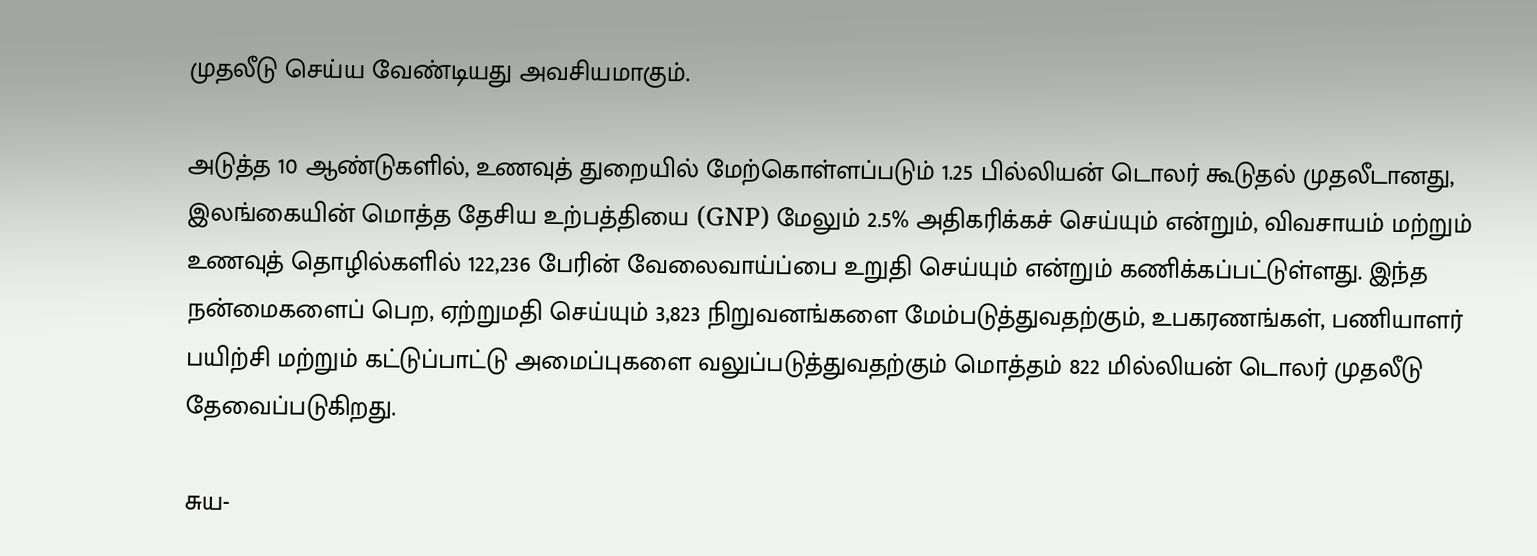முதலீடு செய்ய வேண்டியது அவசியமாகும்.

அடுத்த 10 ஆண்டுகளில், உணவுத் துறையில் மேற்கொள்ளப்படும் 1.25 பில்லியன் டொலர் கூடுதல் முதலீடானது, இலங்கையின் மொத்த தேசிய உற்பத்தியை (GNP) மேலும் 2.5% அதிகரிக்கச் செய்யும் என்றும், விவசாயம் மற்றும் உணவுத் தொழில்களில் 122,236 பேரின் வேலைவாய்ப்பை உறுதி செய்யும் என்றும் கணிக்கப்பட்டுள்ளது. இந்த நன்மைகளைப் பெற, ஏற்றுமதி செய்யும் 3,823 நிறுவனங்களை மேம்படுத்துவதற்கும், உபகரணங்கள், பணியாளர் பயிற்சி மற்றும் கட்டுப்பாட்டு அமைப்புகளை வலுப்படுத்துவதற்கும் மொத்தம் 822 மில்லியன் டொலர் முதலீடு தேவைப்படுகிறது.

சுய-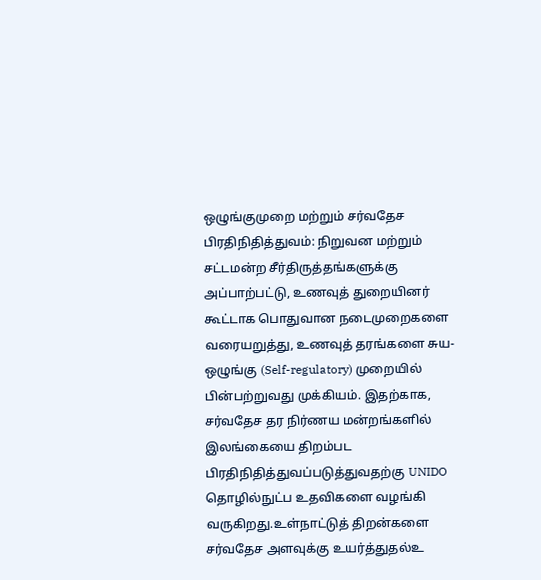ஒழுங்குமுறை மற்றும் சர்வதேச பிரதிநிதித்துவம்: நிறுவன மற்றும் சட்டமன்ற சீர்திருத்தங்களுக்கு அப்பாற்பட்டு, உணவுத் துறையினர் கூட்டாக பொதுவான நடைமுறைகளை வரையறுத்து, உணவுத் தரங்களை சுய-ஒழுங்கு (Self-regulatory) முறையில் பின்பற்றுவது முக்கியம். இதற்காக, சர்வதேச தர நிர்ணய மன்றங்களில் இலங்கையை திறம்பட பிரதிநிதித்துவப்படுத்துவதற்கு UNIDO தொழில்நுட்ப உதவிகளை வழங்கி வருகிறது.உள்நாட்டுத் திறன்களை சர்வதேச அளவுக்கு உயர்த்துதல்உ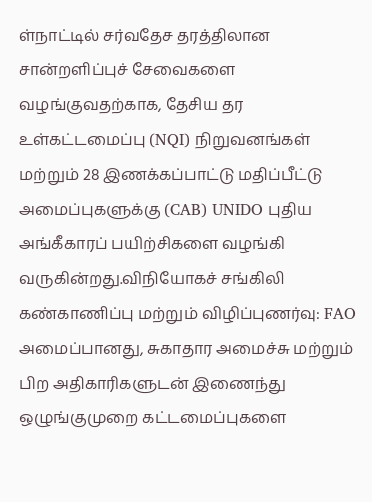ள்நாட்டில் சர்வதேச தரத்திலான சான்றளிப்புச் சேவைகளை வழங்குவதற்காக, தேசிய தர உள்கட்டமைப்பு (NQI) நிறுவனங்கள் மற்றும் 28 இணக்கப்பாட்டு மதிப்பீட்டு அமைப்புகளுக்கு (CAB) UNIDO புதிய அங்கீகாரப் பயிற்சிகளை வழங்கி வருகின்றது.விநியோகச் சங்கிலி கண்காணிப்பு மற்றும் விழிப்புணர்வு: FAO அமைப்பானது, சுகாதார அமைச்சு மற்றும் பிற அதிகாரிகளுடன் இணைந்து ஒழுங்குமுறை கட்டமைப்புகளை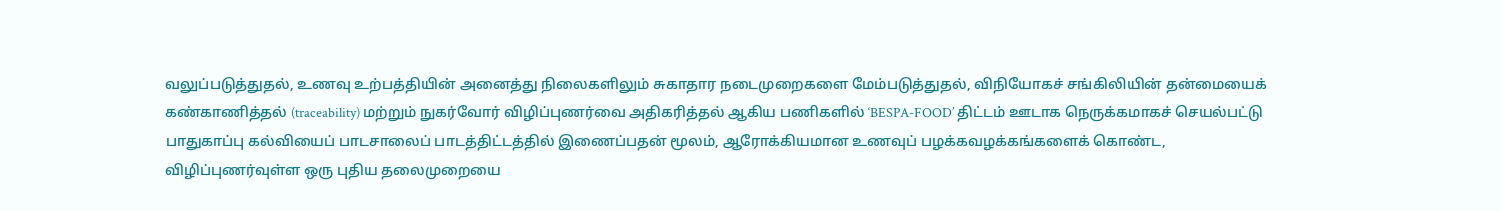வலுப்படுத்துதல், உணவு உற்பத்தியின் அனைத்து நிலைகளிலும் சுகாதார நடைமுறைகளை மேம்படுத்துதல், விநியோகச் சங்கிலியின் தன்மையைக் கண்காணித்தல் (traceability) மற்றும் நுகர்வோர் விழிப்புணர்வை அதிகரித்தல் ஆகிய பணிகளில் ‘BESPA-FOOD’ திட்டம் ஊடாக நெருக்கமாகச் செயல்பட்டு பாதுகாப்பு கல்வியைப் பாடசாலைப் பாடத்திட்டத்தில் இணைப்பதன் மூலம், ஆரோக்கியமான உணவுப் பழக்கவழக்கங்களைக் கொண்ட, விழிப்புணர்வுள்ள ஒரு புதிய தலைமுறையை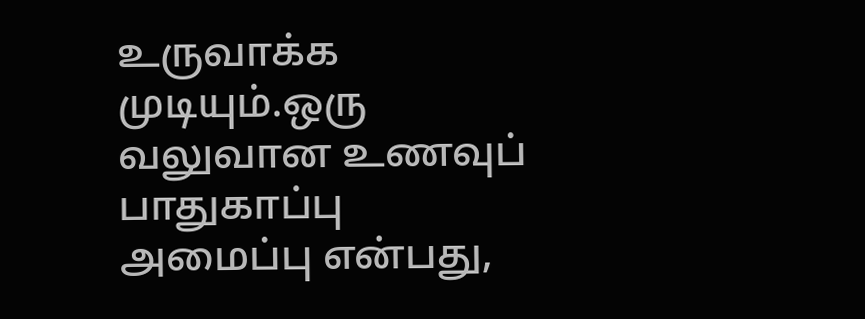உருவாக்க முடியும்.ஒரு வலுவான உணவுப் பாதுகாப்பு அமைப்பு என்பது,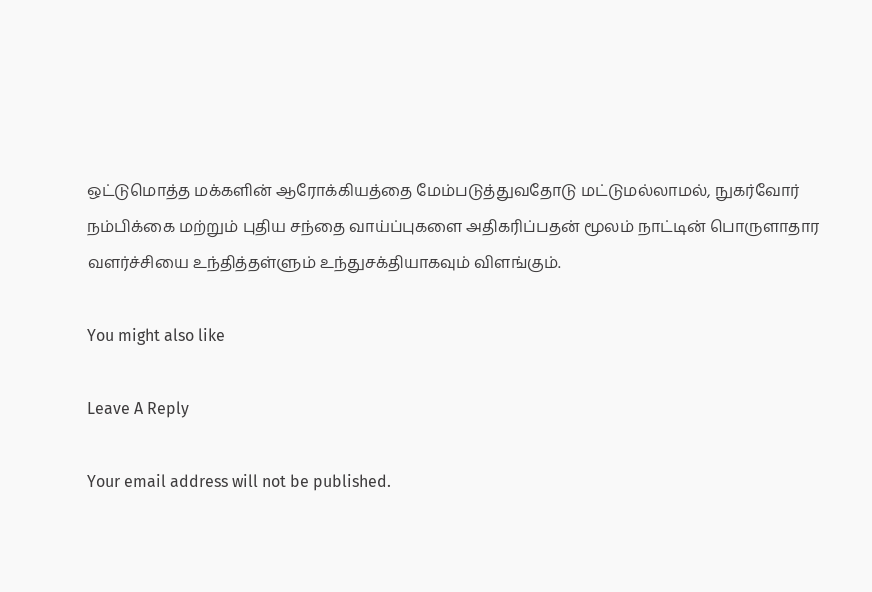ஒட்டுமொத்த மக்களின் ஆரோக்கியத்தை மேம்படுத்துவதோடு மட்டுமல்லாமல், நுகர்வோர் நம்பிக்கை மற்றும் புதிய சந்தை வாய்ப்புகளை அதிகரிப்பதன் மூலம் நாட்டின் பொருளாதார வளர்ச்சியை உந்தித்தள்ளும் உந்துசக்தியாகவும் விளங்கும்.

You might also like

Leave A Reply

Your email address will not be published.